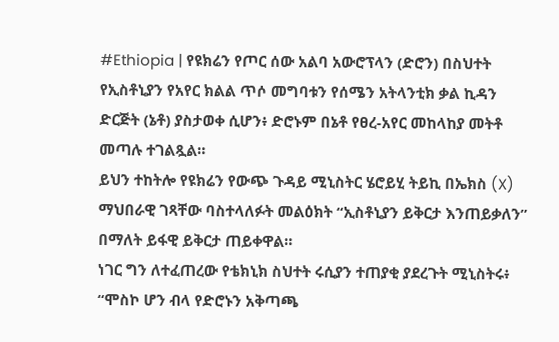#Ethiopia | የዩክሬን የጦር ሰው አልባ አውሮፕላን (ድሮን) በስህተት የኢስቶኒያን የአየር ክልል ጥሶ መግባቱን የሰሜን አትላንቲክ ቃል ኪዳን ድርጅት (ኔቶ) ያስታወቀ ሲሆን፥ ድሮኑም በኔቶ የፀረ-አየር መከላከያ መትቶ መጣሉ ተገልጿል።
ይህን ተከትሎ የዩክሬን የውጭ ጉዳይ ሚኒስትር ሄሮይሂ ትይኪ በኤክስ (X) ማህበራዊ ገጻቸው ባስተላለፉት መልዕክት “ኢስቶኒያን ይቅርታ እንጠይቃለን” በማለት ይፋዊ ይቅርታ ጠይቀዋል።
ነገር ግን ለተፈጠረው የቴክኒክ ስህተት ሩሲያን ተጠያቂ ያደረጉት ሚኒስትሩ፥ “ሞስኮ ሆን ብላ የድሮኑን አቅጣጫ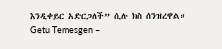እንዲቀይር አድርጋለች” ሲሉ ክስ ሰንዝረዋል።
Getu Temesgen –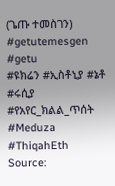(ጌጡ ተመስገን)
#getutemesgen #getu
#ዩክሬን #ኢስቶኒያ #ኔቶ #ሩሲያ #የአየር_ክልል_ጥሰት #Meduza #ThiqahEth
Source: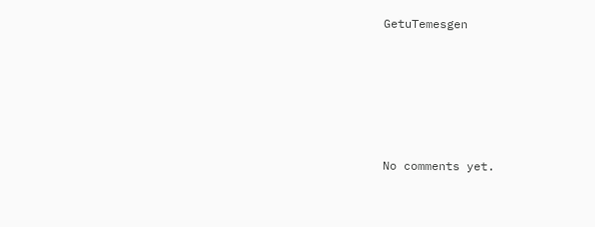GetuTemesgen






No comments yet.